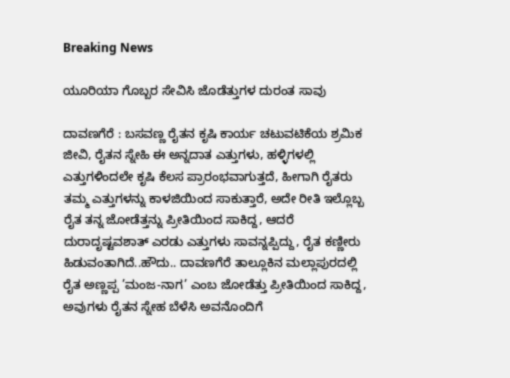Breaking News

ಯೂರಿಯಾ ಗೊಬ್ಬರ ಸೇವಿಸಿ ಜೊಡೆತ್ತುಗಳ ದುರಂತ ಸಾವು

ದಾವಣಗೆರೆ : ಬಸವಣ್ಣ ರೈತನ ಕೃಷಿ ಕಾರ್ಯ ಚಟುವಟಿಕೆಯ ಶ್ರಮಿಕ ಜೀವಿ, ರೈತನ ಸ್ನೇಹಿ ಈ ಅನ್ನದಾತ ಎತ್ತುಗಳು, ಹಳ್ಳಿಗಳಲ್ಲಿ ಎತ್ತುಗಳಿಂದಲೇ ಕೃಷಿ ಕೆಲಸ ಪ್ರಾರಂಭವಾಗುತ್ತದೆ, ಹೀಗಾಗಿ ರೈತರು ತಮ್ಮ ಎತ್ತುಗಳನ್ನು ಕಾಳಜಿಯಿಂದ ಸಾಕುತ್ತಾರೆ, ಅದೇ ರೀತಿ ಇಲ್ಲೊಬ್ಬ ರೈತ ತನ್ನ ಜೋಡೆತ್ತನ್ನು ಪ್ರೀತಿಯಿಂದ ಸಾಕಿದ್ದ, ಆದರೆ ದುರಾದೃಷ್ಟವಶಾತ್ ಎರಡು ಎತ್ತುಗಳು ಸಾವನ್ನಪ್ಪಿದ್ದು, ರೈತ ಕಣ್ಣೀರು ಹಿಡುವಂತಾಗಿದೆ..ಹೌದು.. ದಾವಣಗೆರೆ ತಾಲ್ಲೂಕಿನ ಮಲ್ಲಾಪುರದಲ್ಲಿ ರೈತ ಅಣ್ಣಪ್ಪ ’ಮಂಜ-ನಾಗ’ ಎಂಬ ಜೋಡೆತ್ತು ಪ್ರೀತಿಯಿಂದ ಸಾಕಿದ್ದ, ಅವುಗಳು ರೈತನ ಸ್ನೇಹ ಬೆಳೆಸಿ ಅವನೊಂದಿಗೆ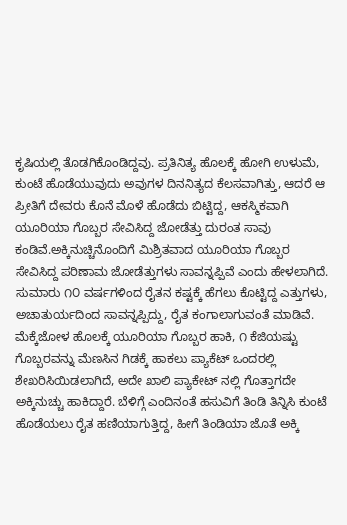ಕೃಷಿಯಲ್ಲಿ ತೊಡಗಿಕೊಂಡಿದ್ದವು. ಪ್ರತಿನಿತ್ಯ ಹೊಲಕ್ಕೆ ಹೋಗಿ ಉಳುಮೆ, ಕುಂಟೆ ಹೊಡೆಯುವುದು ಅವುಗಳ ದಿನನಿತ್ಯದ ಕೆಲಸವಾಗಿತ್ತು, ಆದರೆ ಆ ಪ್ರೀತಿಗೆ ದೇವರು ಕೊನೆ ಮೊಳೆ ಹೊಡೆದು ಬಿಟ್ಟಿದ್ದ, ಆಕಸ್ಮಿಕವಾಗಿ ಯೂರಿಯಾ ಗೊಬ್ಬರ ಸೇವಿಸಿದ್ದ ಜೋಡೆತ್ತು ದುರಂತ ಸಾವು ಕಂಡಿವೆ.ಅಕ್ಕಿನುಚ್ಚಿನೊಂದಿಗೆ ಮಿಶ್ರಿತವಾದ ಯೂರಿಯಾ ಗೊಬ್ಬರ ಸೇವಿಸಿದ್ದ ಪರಿಣಾಮ ಜೋಡೆತ್ತುಗಳು ಸಾವನ್ನಪ್ಪಿವೆ ಎಂದು ಹೇಳಲಾಗಿದೆ. ಸುಮಾರು ೧೦ ವರ್ಷಗಳಿಂದ ರೈತನ ಕಷ್ಟಕ್ಕೆ ಹೆಗಲು ಕೊಟ್ಟಿದ್ದ ಎತ್ತುಗಳು, ಅಚಾತುರ್ಯದಿಂದ ಸಾವನ್ನಪ್ಪಿದ್ದು, ರೈತ ಕಂಗಾಲಾಗುವಂತೆ ಮಾಡಿವೆ. ಮೆಕ್ಕೆಜೋಳ ಹೊಲಕ್ಕೆ ಯೂರಿಯಾ ಗೊಬ್ಬರ ಹಾಕಿ, ೧ ಕೆಜಿಯಷ್ಟು ಗೊಬ್ಬರವನ್ನು ಮೆಣಸಿನ ಗಿಡಕ್ಕೆ ಹಾಕಲು ಪ್ಯಾಕೆಟ್ ಒಂದರಲ್ಲಿ ಶೇಖರಿಸಿಯಿಡಲಾಗಿದೆ, ಅದೇ ಖಾಲಿ ಪ್ಯಾಕೇಟ್ ನಲ್ಲಿ ಗೊತ್ತಾಗದೇ ಅಕ್ಕಿನುಚ್ಚು ಹಾಕಿದ್ದಾರೆ. ಬೆಳಿಗ್ಗೆ ಎಂದಿನಂತೆ ಹಸುವಿಗೆ ತಿಂಡಿ ತಿನ್ನಿಸಿ ಕುಂಟೆ ಹೊಡೆಯಲು ರೈತ ಹಣಿಯಾಗುತ್ತಿದ್ದ, ಹೀಗೆ ತಿಂಡಿಯಾ ಜೊತೆ ಅಕ್ಕಿ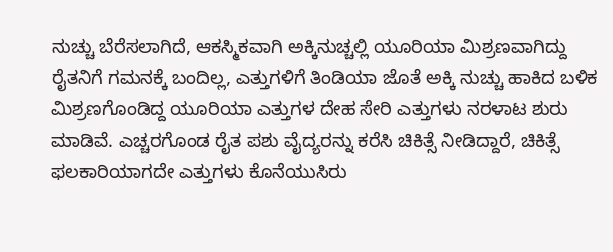ನುಚ್ಚು ಬೆರೆಸಲಾಗಿದೆ, ಆಕಸ್ಮಿಕವಾಗಿ ಅಕ್ಕಿನುಚ್ಚಲ್ಲಿ ಯೂರಿಯಾ ಮಿಶ್ರಣವಾಗಿದ್ದು ರೈತನಿಗೆ ಗಮನಕ್ಕೆ ಬಂದಿಲ್ಲ, ಎತ್ತುಗಳಿಗೆ ತಿಂಡಿಯಾ ಜೊತೆ ಅಕ್ಕಿ ನುಚ್ಚು ಹಾಕಿದ ಬಳಿಕ ಮಿಶ್ರಣಗೊಂಡಿದ್ದ ಯೂರಿಯಾ ಎತ್ತುಗಳ ದೇಹ ಸೇರಿ ಎತ್ತುಗಳು ನರಳಾಟ ಶುರು ಮಾಡಿವೆ. ಎಚ್ಚರಗೊಂಡ ರೈತ ಪಶು ವೈದ್ಯರನ್ನು ಕರೆಸಿ ಚಿಕಿತ್ಸೆ ನೀಡಿದ್ದಾರೆ, ಚಿಕಿತ್ಸೆ ಫಲಕಾರಿಯಾಗದೇ ಎತ್ತುಗಳು ಕೊನೆಯುಸಿರು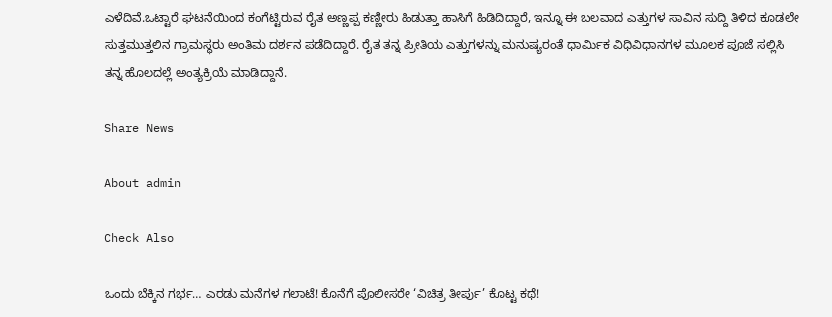ಎಳೆದಿವೆ.ಒಟ್ಟಾರೆ ಘಟನೆಯಿಂದ ಕಂಗೆಟ್ಟಿರುವ ರೈತ ಅಣ್ಣಪ್ಪ ಕಣ್ಣೀರು ಹಿಡುತ್ತಾ ಹಾಸಿಗೆ ಹಿಡಿದಿದ್ದಾರೆ, ಇನ್ನೂ ಈ ಬಲವಾದ ಎತ್ತುಗಳ ಸಾವಿನ ಸುದ್ದಿ ತಿಳಿದ ಕೂಡಲೇ ಸುತ್ತಮುತ್ತಲಿನ ಗ್ರಾಮಸ್ಥರು ಅಂತಿಮ ದರ್ಶನ ಪಡೆದಿದ್ದಾರೆ. ರೈತ ತನ್ನ ಪ್ರೀತಿಯ ಎತ್ತುಗಳನ್ನು ಮನುಷ್ಯರಂತೆ ಧಾರ್ಮಿಕ ವಿಧಿವಿಧಾನಗಳ ಮೂಲಕ ಪೂಜೆ ಸಲ್ಲಿಸಿ ತನ್ನ ಹೊಲದಲ್ಲೆ ಅಂತ್ಯಕ್ರಿಯೆ ಮಾಡಿದ್ದಾನೆ.

Share News

About admin

Check Also

ಒಂದು ಬೆಕ್ಕಿನ ಗರ್ಭ… ಎರಡು ಮನೆಗಳ ಗಲಾಟೆ! ಕೊನೆಗೆ ಪೊಲೀಸರೇ ‘ವಿಚಿತ್ರ ತೀರ್ಪು’ ಕೊಟ್ಟ ಕಥೆ!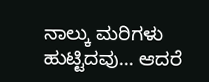ನಾಲ್ಕು ಮರಿಗಳು ಹುಟ್ಟಿದವು… ಆದರೆ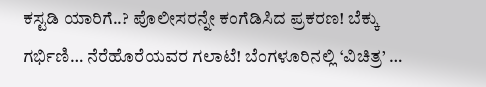ಕಸ್ಟಡಿ ಯಾರಿಗೆ..? ಪೊಲೀಸರನ್ನೇ ಕಂಗೆಡಿಸಿದ ಪ್ರಕರಣ! ಬೆಕ್ಕು ಗರ್ಭಿಣಿ… ನೆರೆಹೊರೆಯವರ ಗಲಾಟೆ! ಬೆಂಗಳೂರಿನಲ್ಲಿ ‘ವಿಚಿತ್ರ’ …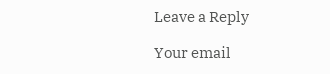Leave a Reply

Your email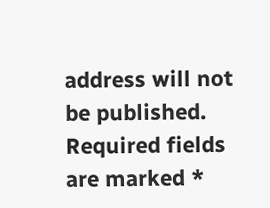address will not be published. Required fields are marked *